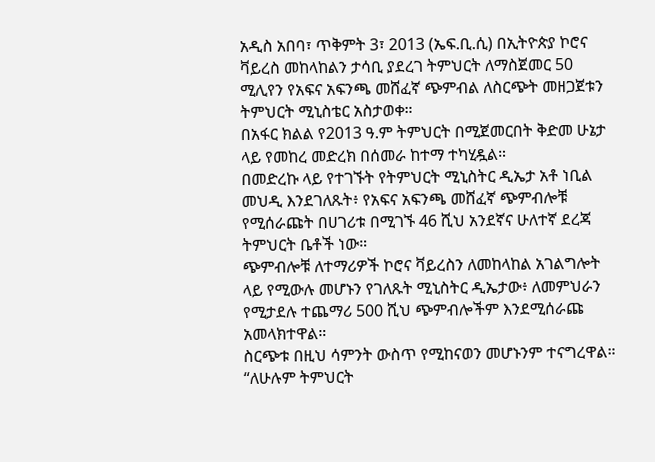አዲስ አበባ፣ ጥቅምት 3፣ 2013 (ኤፍ.ቢ.ሲ) በኢትዮጵያ ኮሮና ቫይረስ መከላከልን ታሳቢ ያደረገ ትምህርት ለማስጀመር 50 ሚሊየን የአፍና አፍንጫ መሸፈኛ ጭምብል ለስርጭት መዘጋጀቱን ትምህርት ሚኒስቴር አስታወቀ።
በአፋር ክልል የ2013 ዓ.ም ትምህርት በሚጀመርበት ቅድመ ሁኔታ ላይ የመከረ መድረክ በሰመራ ከተማ ተካሂዷል።
በመድረኩ ላይ የተገኙት የትምህርት ሚኒስትር ዲኤታ አቶ ነቢል መህዲ እንደገለጹት፥ የአፍና አፍንጫ መሸፈኛ ጭምብሎቹ የሚሰራጩት በሀገሪቱ በሚገኙ 46 ሺህ አንደኛና ሁለተኛ ደረጃ ትምህርት ቤቶች ነው።
ጭምብሎቹ ለተማሪዎች ኮሮና ቫይረስን ለመከላከል አገልግሎት ላይ የሚውሉ መሆኑን የገለጹት ሚኒስትር ዲኤታው፥ ለመምህራን የሚታደሉ ተጨማሪ 500 ሺህ ጭምብሎችም እንደሚሰራጩ አመላክተዋል።
ስርጭቱ በዚህ ሳምንት ውስጥ የሚከናወን መሆኑንም ተናግረዋል።
“ለሁሉም ትምህርት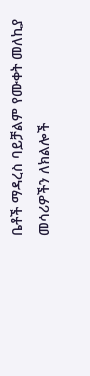ቤቶች ማዳረስ ባይቻልም የሙቀት መለኪያ መሳሪዎችን ለክልሎች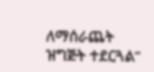ለማሰራጨት ዝግጅት ተደርጓል”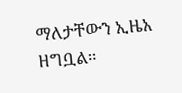ማለታቸውን ኢዜአ ዘግቧል።